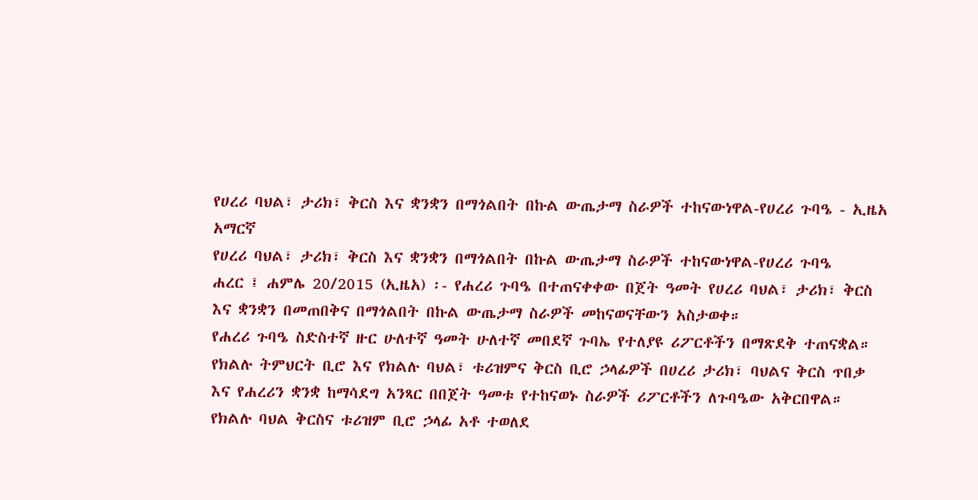የሀረሪ ባህል፣ ታሪክ፣ ቅርስ እና ቋንቋን በማጎልበት በኩል ውጤታማ ስራዎች ተከናውነዋል-የሀረሪ ጉባዔ - ኢዜአ አማርኛ
የሀረሪ ባህል፣ ታሪክ፣ ቅርስ እና ቋንቋን በማጎልበት በኩል ውጤታማ ስራዎች ተከናውነዋል-የሀረሪ ጉባዔ
ሐረር ፤ ሐምሌ 20/2015 (ኢዜአ) ፡- የሐረሪ ጉባዔ በተጠናቀቀው በጀት ዓመት የሀረሪ ባህል፣ ታሪክ፣ ቅርስ እና ቋንቋን በመጠበቅና በማጎልበት በኩል ውጤታማ ስራዎች መከናወናቸውን አስታወቀ።
የሐረሪ ጉባዔ ስድስተኛ ዙር ሁለተኛ ዓመት ሁለተኛ መበደኛ ጉባኤ የተለያዩ ሪፖርቶችን በማጽደቅ ተጠናቋል።
የክልሉ ትምህርት ቢሮ እና የክልሉ ባህል፣ ቱሪዝምና ቅርስ ቢሮ ኃላፊዎች በሀረሪ ታሪክ፣ ባህልና ቅርስ ጥበቃ እና የሐረሪን ቋንቋ ከማሳደግ አንጻር በበጀት ዓመቱ የተከናወኑ ስራዎች ሪፖርቶችን ለጉባዔው አቅርበዋል።
የክልሉ ባህል ቅርስና ቱሪዝም ቢሮ ኃላፊ አቶ ተወለደ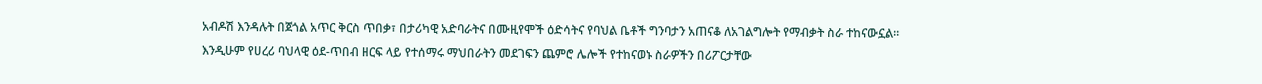አብዶሽ እንዳሉት በጀጎል አጥር ቅርስ ጥበቃ፣ በታሪካዊ አድባራትና በሙዚየሞች ዕድሳትና የባህል ቤቶች ግንባታን አጠናቆ ለአገልግሎት የማብቃት ስራ ተከናውኗል።
እንዲሁም የሀረሪ ባህላዊ ዕደ-ጥበብ ዘርፍ ላይ የተሰማሩ ማህበራትን መደገፍን ጨምሮ ሌሎች የተከናወኑ ስራዎችን በሪፖርታቸው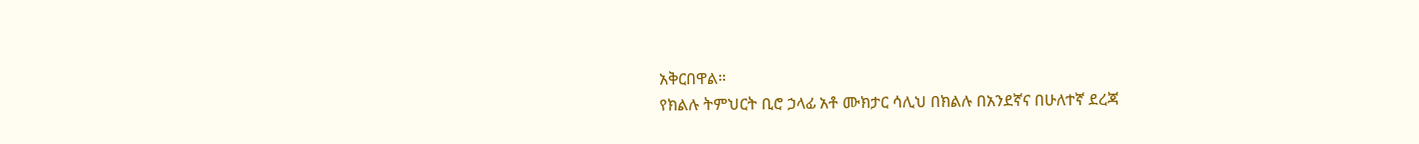አቅርበዋል።
የክልሉ ትምህርት ቢሮ ኃላፊ አቶ ሙክታር ሳሊህ በክልሉ በአንደኛና በሁለተኛ ደረጃ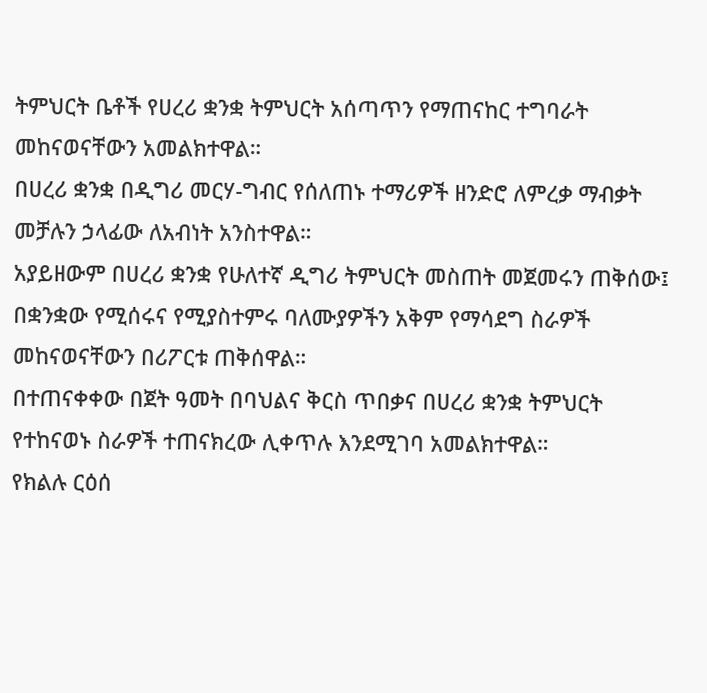ትምህርት ቤቶች የሀረሪ ቋንቋ ትምህርት አሰጣጥን የማጠናከር ተግባራት መከናወናቸውን አመልክተዋል።
በሀረሪ ቋንቋ በዲግሪ መርሃ-ግብር የሰለጠኑ ተማሪዎች ዘንድሮ ለምረቃ ማብቃት መቻሉን ኃላፊው ለአብነት አንስተዋል።
አያይዘውም በሀረሪ ቋንቋ የሁለተኛ ዲግሪ ትምህርት መስጠት መጀመሩን ጠቅሰው፤ በቋንቋው የሚሰሩና የሚያስተምሩ ባለሙያዎችን አቅም የማሳደግ ስራዎች መከናወናቸውን በሪፖርቱ ጠቅሰዋል።
በተጠናቀቀው በጀት ዓመት በባህልና ቅርስ ጥበቃና በሀረሪ ቋንቋ ትምህርት የተከናወኑ ስራዎች ተጠናክረው ሊቀጥሉ እንደሚገባ አመልክተዋል።
የክልሉ ርዕሰ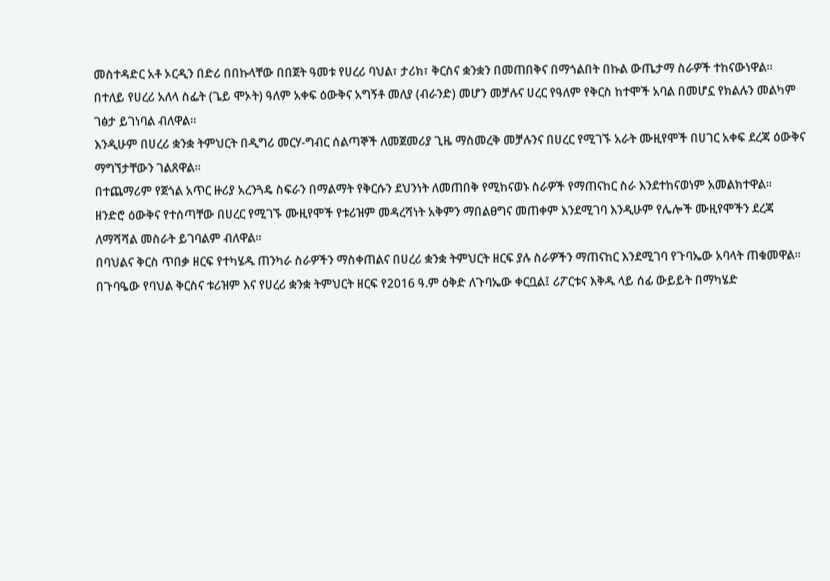መስተዳድር አቶ ኦርዲን በድሪ በበኩላቸው በበጀት ዓመቱ የሀረሪ ባህል፣ ታሪክ፣ ቅርስና ቋንቋን በመጠበቅና በማጎልበት በኩል ውጤታማ ስራዎች ተከናውነዋል።
በተለይ የሀረሪ አለላ ስፌት (ጌይ ሞኦት) ዓለም አቀፍ ዕውቅና አግኝቶ መለያ (ብራንድ) መሆን መቻሉና ሀረር የዓለም የቅርስ ከተሞች አባል በመሆኗ የክልሉን መልካም ገፅታ ይገነባል ብለዋል።
እንዲሁም በሀረሪ ቋንቋ ትምህርት በዲግሪ መርሃ-ግብር ሰልጣኞች ለመጀመሪያ ጊዜ ማስመረቅ መቻሉንና በሀረር የሚገኙ አራት ሙዚየሞች በሀገር አቀፍ ደረጃ ዕውቅና ማግኘታቸውን ገልጸዋል።
በተጨማሪም የጀጎል አጥር ዙሪያ አረንጓዴ ስፍራን በማልማት የቅርሱን ደህንነት ለመጠበቅ የሚከናወኑ ስራዎች የማጠናከር ስራ እንደተከናወነም አመልክተዋል።
ዘንድሮ ዕውቅና የተሰጣቸው በሀረር የሚገኙ ሙዚየሞች የቱሪዝም መዳረሻነት አቅምን ማበልፀግና መጠቀም እንደሚገባ እንዲሁም የሌሎች ሙዚየሞችን ደረጃ ለማሻሻል መስራት ይገባልም ብለዋል።
በባህልና ቅርስ ጥበቃ ዘርፍ የተካሄዱ ጠንካራ ስራዎችን ማስቀጠልና በሀረሪ ቋንቋ ትምህርት ዘርፍ ያሉ ስራዎችን ማጠናከር እንደሚገባ የጉባኤው አባላት ጠቁመዋል።
በጉባዔው የባህል ቅርስና ቱሪዝም እና የሀረሪ ቋንቋ ትምህርት ዘርፍ የ2016 ዓ.ም ዕቅድ ለጉባኤው ቀርቧል፤ ሪፖርቱና እቅዱ ላይ ሰፊ ውይይት በማካሄድ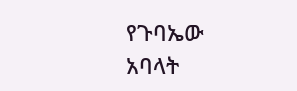የጉባኤው አባላት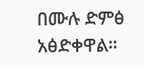በሙሉ ድምፅ አፅድቀዋል።